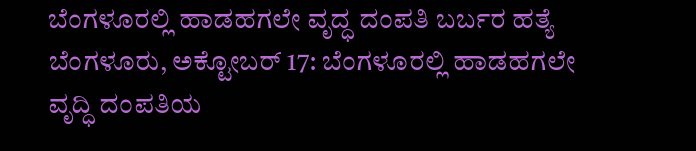ಬೆಂಗಳೂರಲ್ಲಿ ಹಾಡಹಗಲೇ ವೃದ್ಧ ದಂಪತಿ ಬರ್ಬರ ಹತ್ಯೆ
ಬೆಂಗಳೂರು, ಅಕ್ಟೋಬರ್ 17: ಬೆಂಗಳೂರಲ್ಲಿ ಹಾಡಹಗಲೇ ವೃದ್ಧಿ ದಂಪತಿಯ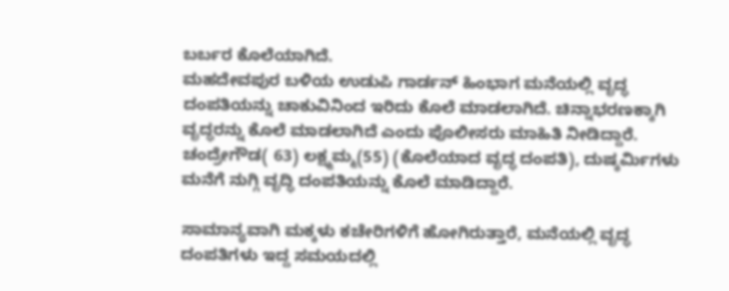ಬರ್ಬರ ಕೊಲೆಯಾಗಿದೆ.
ಮಹದೇವಪುರ ಬಳಿಯ ಉಡುಪಿ ಗಾರ್ಡನ್ ಹಿಂಭಾಗ ಮನೆಯಲ್ಲಿ ವೃದ್ಧ ದಂಪತಿಯನ್ನು ಚಾಕುವಿನಿಂದ ಇರಿದು ಕೊಲೆ ಮಾಡಲಾಗಿದೆ. ಚಿನ್ನಾಭರಣಕ್ಕಾಗಿ ವೃದ್ಧರನ್ನು ಕೊಲೆ ಮಾಡಲಾಗಿದೆ ಎಂದು ಪೊಲೀಸರು ಮಾಹಿತಿ ನೀಡಿದ್ದಾರೆ.
ಚಂದ್ರೇಗೌಡ( 63) ಲಕ್ಷ್ಮಮ್ಮ(55) (ಕೊಲೆಯಾದ ವೃದ್ಧ ದಂಪತಿ), ದುಷ್ಕರ್ಮಿಗಳು ಮನೆಗೆ ನುಗ್ಗಿ ವೃದ್ಧಿ ದಂಪತಿಯನ್ನು ಕೊಲೆ ಮಾಡಿದ್ದಾರೆ.

ಸಾಮಾನ್ಯವಾಗಿ ಮಕ್ಕಳು ಕಚೇರಿಗಳಿಗೆ ಹೋಗಿರುತ್ತಾರೆ, ಮನೆಯಲ್ಲಿ ವೃದ್ಧ ದಂಪತಿಗಳು ಇದ್ದ ಸಮಯದಲ್ಲಿ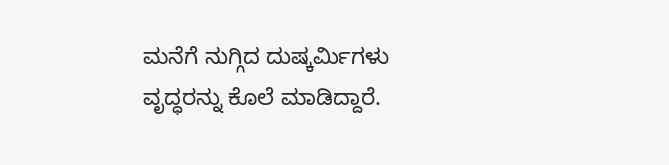ಮನೆಗೆ ನುಗ್ಗಿದ ದುಷ್ಕರ್ಮಿಗಳು ವೃದ್ಧರನ್ನು ಕೊಲೆ ಮಾಡಿದ್ದಾರೆ.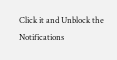Click it and Unblock the Notifications